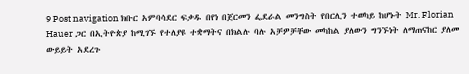9 Post navigation ክቡር አምባሳደር ፍቃዱ በየነ በጀርመን ፌደራል መንግስት የበርሊን ተወካይ ከሆኑት Mr. Florian Hauer ጋር በኢትዮጵያ ከሚገኙ የተለያዩ ተቋማትና በክልሉ ባሉ አቻዎቻቸው መካከል ያለውን ግንኙነት ለማጠናከር ያለመ ውይይት አደረጉ